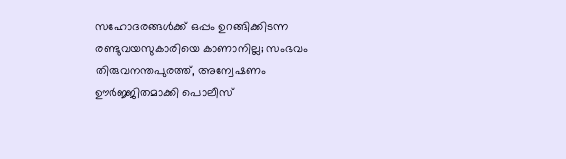സഹോദരങ്ങള്‍ക്ക് ഒപ്പം ഉറങ്ങിക്കിടന്ന രണ്ടുവയസുകാരിയെ കാണാനില്ല; സംഭവം തിരുവനന്തപുരത്ത്, അന്വേഷണം ഊര്‍ജ്ജിതമാക്കി പൊലീസ്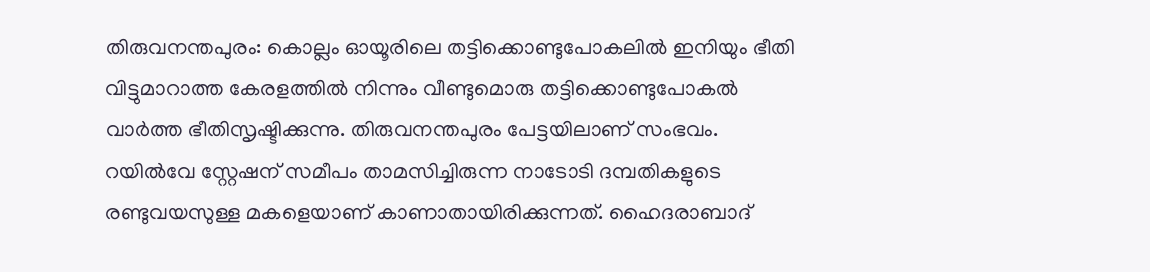തിരുവനന്തപുരം: കൊല്ലം ഓയൂരിലെ തട്ടിക്കൊണ്ടുപോകലില്‍ ഇനിയും ഭീതി വിട്ടുമാറാത്ത കേരളത്തില്‍ നിന്നും വീണ്ടുമൊരു തട്ടിക്കൊണ്ടുപോകല്‍ വാര്‍ത്ത ഭീതിസൃഷ്ടിക്കുന്നു. തിരുവനന്തപുരം പേട്ടയിലാണ് സംഭവം. റയില്‍വേ സ്റ്റേഷന് സമീപം താമസിച്ചിരുന്ന നാടോടി ദമ്പതികളുടെ രണ്ടുവയസുള്ള മകളെയാണ് കാണാതായിരിക്കുന്നത്. ഹൈദരാബാദ്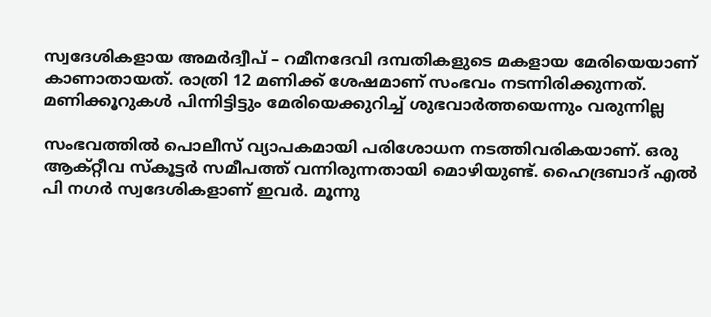സ്വദേശികളായ അമര്‍ദ്വീപ് – റമീനദേവി ദമ്പതികളുടെ മകളായ മേരിയെയാണ് കാണാതായത്. രാത്രി 12 മണിക്ക് ശേഷമാണ് സംഭവം നടന്നിരിക്കുന്നത്. മണിക്കൂറുകള്‍ പിന്നിട്ടിട്ടും മേരിയെക്കുറിച്ച് ശുഭവാര്‍ത്തയെന്നും വരുന്നില്ല

സംഭവത്തില്‍ പൊലീസ് വ്യാപകമായി പരിശോധന നടത്തിവരികയാണ്. ഒരു ആക്റ്റീവ സ്‌കൂട്ടര്‍ സമീപത്ത് വന്നിരുന്നതായി മൊഴിയുണ്ട്. ഹൈദ്രബാദ് എല്‍ പി നഗര്‍ സ്വദേശികളാണ് ഇവര്‍. മൂന്നു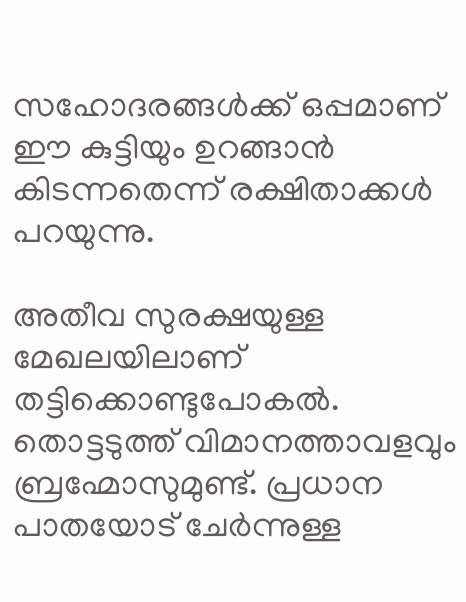സഹോദരങ്ങള്‍ക്ക് ഒപ്പമാണ് ഈ കുട്ടിയും ഉറങ്ങാന്‍ കിടന്നതെന്ന് രക്ഷിതാക്കള്‍ പറയുന്നു.

അതീവ സുരക്ഷയുള്ള മേഖലയിലാണ് തട്ടിക്കൊണ്ടുപോകല്‍. തൊട്ടടുത്ത് വിമാനത്താവളവും ബ്രഹ്മോസുമുണ്ട്. പ്രധാന പാതയോട് ചേര്‍ന്നുള്ള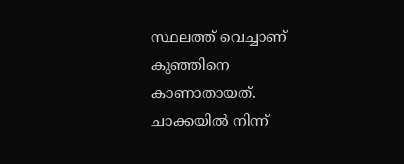സ്ഥലത്ത് വെച്ചാണ് കുഞ്ഞിനെ കാണാതായത്. ചാക്കയില്‍ നിന്ന്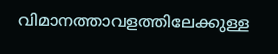വിമാനത്താവളത്തിലേക്കുള്ള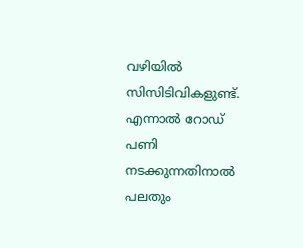വഴിയില്‍ സിസിടിവികളുണ്ട്. എന്നാല്‍ റോഡ് പണി നടക്കുന്നതിനാല്‍ പലതും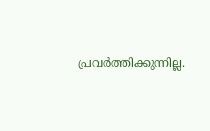പ്രവര്‍ത്തിക്കുന്നില്ല.